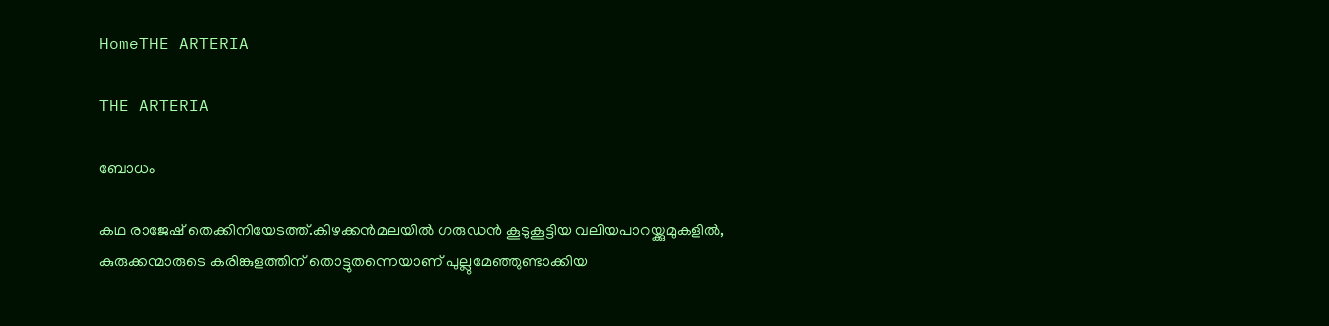HomeTHE ARTERIA

THE ARTERIA

ബോധം

കഥ രാജേഷ് തെക്കിനിയേടത്ത്.കിഴക്കൻമലയിൽ ഗരുഡൻ കൂടുകൂട്ടിയ വലിയപാറയ്ക്കുമുകളിൽ, കുരുക്കന്മാരുടെ കരിങ്കുളത്തിന് തൊട്ടുതന്നെയാണ് പുല്ലുമേഞ്ഞുണ്ടാക്കിയ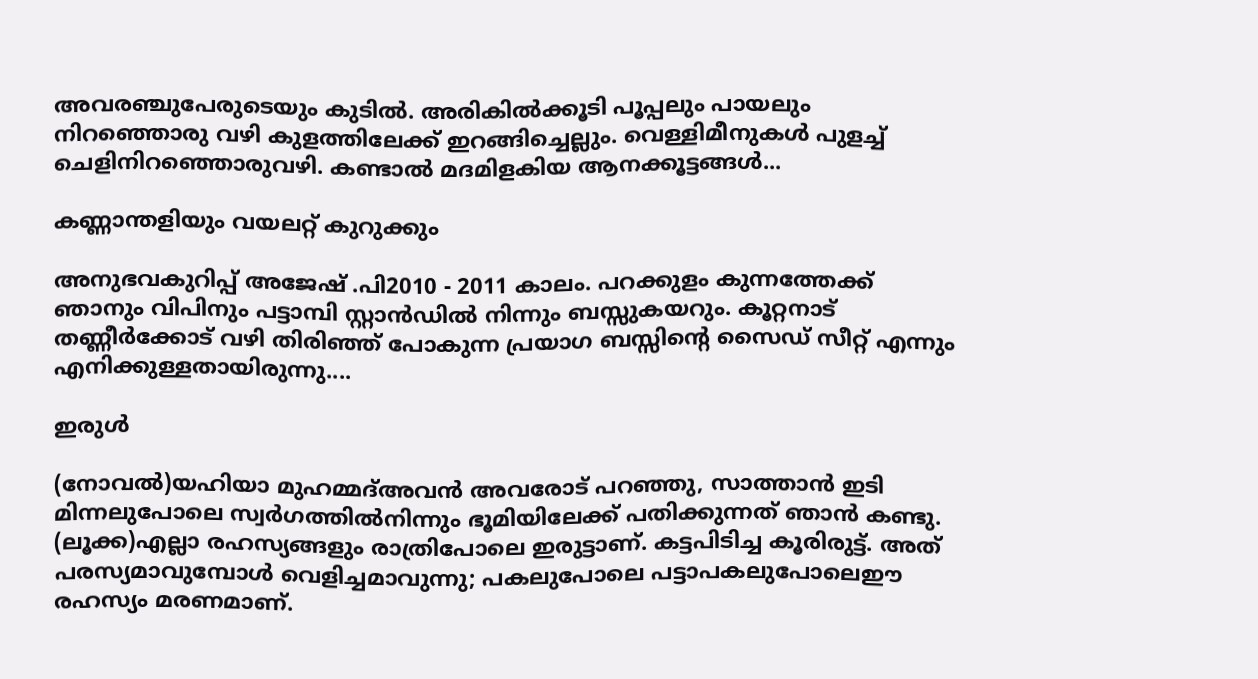അവരഞ്ചുപേരുടെയും കുടിൽ. അരികിൽക്കൂടി പൂപ്പലും പായലും നിറഞ്ഞൊരു വഴി കുളത്തിലേക്ക് ഇറങ്ങിച്ചെല്ലും. വെള്ളിമീനുകൾ പുളച്ച് ചെളിനിറഞ്ഞൊരുവഴി. കണ്ടാൽ മദമിളകിയ ആനക്കൂട്ടങ്ങൾ...

കണ്ണാന്തളിയും വയലറ്റ് കുറുക്കും

അനുഭവകുറിപ്പ് അജേഷ് .പി2010 - 2011 കാലം. പറക്കുളം കുന്നത്തേക്ക് ഞാനും വിപിനും പട്ടാമ്പി സ്റ്റാൻഡിൽ നിന്നും ബസ്സുകയറും. കൂറ്റനാട് തണ്ണീർക്കോട് വഴി തിരിഞ്ഞ് പോകുന്ന പ്രയാഗ ബസ്സിൻ്റെ സൈഡ് സീറ്റ് എന്നും എനിക്കുള്ളതായിരുന്നു....

ഇരുള്‍

(നോവല്‍)യഹിയാ മുഹമ്മദ്അവന്‍ അവരോട് പറഞ്ഞു, സാത്താന്‍ ഇടി മിന്നലുപോലെ സ്വര്‍ഗത്തില്‍നിന്നും ഭൂമിയിലേക്ക് പതിക്കുന്നത് ഞാന്‍ കണ്ടു. (ലൂക്ക)എല്ലാ രഹസ്യങ്ങളും രാത്രിപോലെ ഇരുട്ടാണ്. കട്ടപിടിച്ച കൂരിരുട്ട്. അത് പരസ്യമാവുമ്പോള്‍ വെളിച്ചമാവുന്നു; പകലുപോലെ പട്ടാപകലുപോലെഈ രഹസ്യം മരണമാണ്.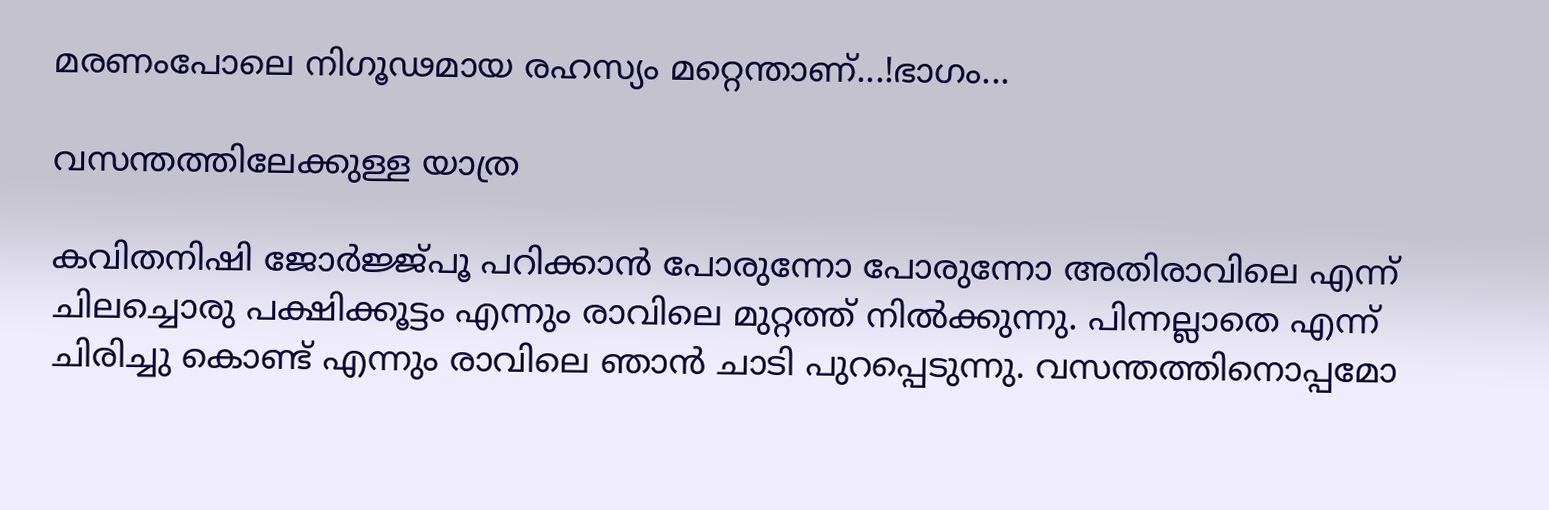മരണംപോലെ നിഗൂഢമായ രഹസ്യം മറ്റെന്താണ്...!ഭാഗം...

വസന്തത്തിലേക്കുള്ള യാത്ര

കവിതനിഷി ജോർജ്ജ്പൂ പറിക്കാൻ പോരുന്നോ പോരുന്നോ അതിരാവിലെ എന്ന് ചിലച്ചൊരു പക്ഷിക്കൂട്ടം എന്നും രാവിലെ മുറ്റത്ത് നിൽക്കുന്നു. പിന്നല്ലാതെ എന്ന് ചിരിച്ചു കൊണ്ട് എന്നും രാവിലെ ഞാൻ ചാടി പുറപ്പെടുന്നു. വസന്തത്തിനൊപ്പമോ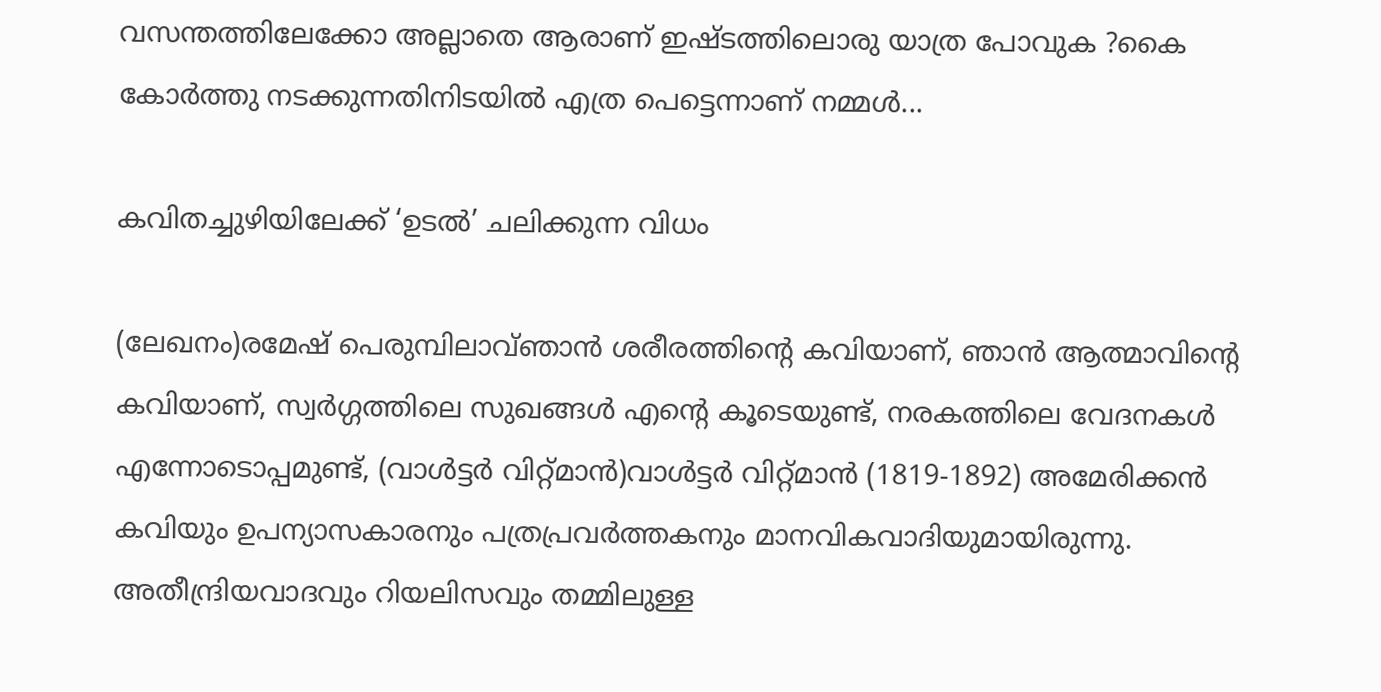വസന്തത്തിലേക്കോ അല്ലാതെ ആരാണ് ഇഷ്ടത്തിലൊരു യാത്ര പോവുക ?കൈ കോർത്തു നടക്കുന്നതിനിടയിൽ എത്ര പെട്ടെന്നാണ് നമ്മൾ...

കവിതച്ചുഴിയിലേക്ക് ‘ഉടൽ’ ചലിക്കുന്ന വിധം

(ലേഖനം)രമേഷ് പെരുമ്പിലാവ്ഞാൻ ശരീരത്തിന്റെ കവിയാണ്, ഞാൻ ആത്മാവിന്റെ കവിയാണ്, സ്വർഗ്ഗത്തിലെ സുഖങ്ങൾ എന്റെ കൂടെയുണ്ട്, നരകത്തിലെ വേദനകൾ എന്നോടൊപ്പമുണ്ട്, (വാൾട്ടർ വിറ്റ്മാൻ)വാൾട്ടർ വിറ്റ്മാൻ (1819-1892) അമേരിക്കൻ കവിയും ഉപന്യാസകാരനും പത്രപ്രവർത്തകനും മാനവികവാദിയുമായിരുന്നു. അതീന്ദ്രിയവാദവും റിയലിസവും തമ്മിലുള്ള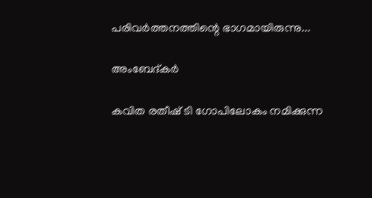പരിവർത്തനത്തിന്റെ ഭാഗമായിരുന്നു...

അംബേദ്കർ

കവിത രതീഷ് ടി ഗോപിലോകം നമിക്കുന്ന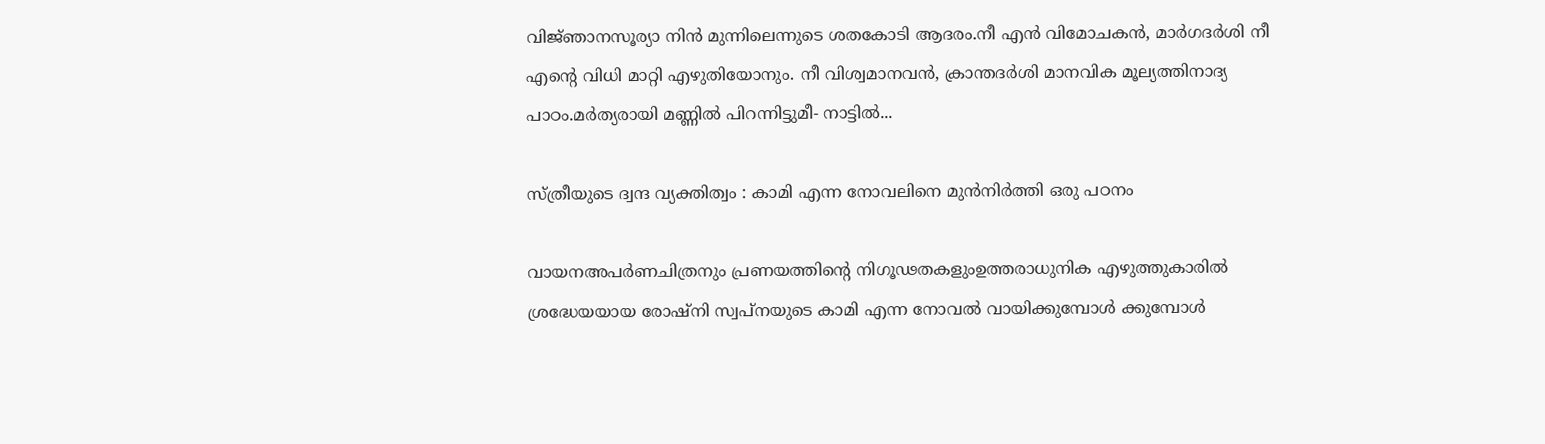വിജ്‍ഞാനസൂര്യാ നിൻ മുന്നിലെന്നുടെ ശതകോടി ആദരം.നീ എൻ വിമോചകൻ, മാർഗദർശി നീ എന്റെ വിധി മാറ്റി എഴുതിയോനും. നീ വിശ്വമാനവൻ, ക്രാന്തദർശി മാനവിക മൂല്യത്തിനാദ്യ പാഠം.മർത്യരായി മണ്ണിൽ പിറന്നിട്ടുമീ- നാട്ടിൽ...

സ്ത്രീയുടെ ദ്വന്ദ വ്യക്തിത്വം : കാമി എന്ന നോവലിനെ മുൻനിർത്തി ഒരു പഠനം

വായനഅപർണചിത്രനും പ്രണയത്തിന്റെ നിഗൂഢതകളുംഉത്തരാധുനിക എഴുത്തുകാരിൽ ശ്രദ്ധേയയായ രോഷ്നി സ്വപ്നയുടെ കാമി എന്ന നോവൽ വായിക്കുമ്പോൾ ക്കുമ്പോൾ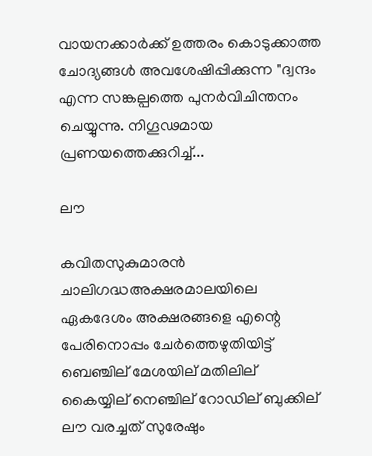വായനക്കാർക്ക് ഉത്തരം കൊടുക്കാത്ത ചോദ്യങ്ങൾ അവശേഷിപ്പിക്കുന്ന "ദ്വന്ദം എന്ന സങ്കല്പത്തെ പുനർവിചിന്തനം ചെയ്യുന്നു. നിഗൂഢമായ പ്രണയത്തെക്കുറിച്ച്...

ലൗ

കവിതസുകുമാരൻ ചാലിഗദ്ധഅക്ഷരമാലയിലെ ഏകദേശം അക്ഷരങ്ങളെ എന്റെ പേരിനൊപ്പം ചേർത്തെഴുതിയിട്ട് ബെഞ്ചില് മേശയില് മതിലില് കൈയ്യില് നെഞ്ചില് റോഡില് ബുക്കില് ലൗ വരച്ചത് സുരേഷും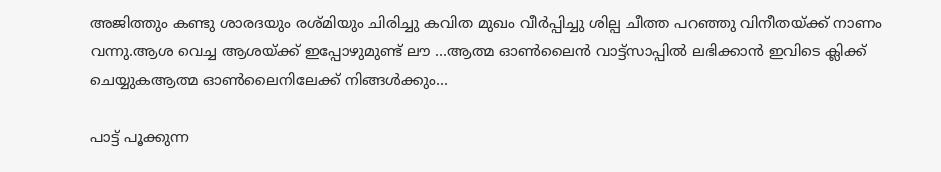അജിത്തും കണ്ടു ശാരദയും രശ്മിയും ചിരിച്ചു കവിത മുഖം വീർപ്പിച്ചു ശില്പ ചീത്ത പറഞ്ഞു വിനീതയ്ക്ക് നാണം വന്നു.ആശ വെച്ച ആശയ്ക്ക് ഇപ്പോഴുമുണ്ട് ലൗ ...ആത്മ ഓൺലൈൻ വാട്ട്സാപ്പിൽ ലഭിക്കാൻ ഇവിടെ ക്ലിക്ക് ചെയ്യുകആത്മ ഓൺലൈനിലേക്ക് നിങ്ങൾക്കും...

പാട്ട് പൂക്കുന്ന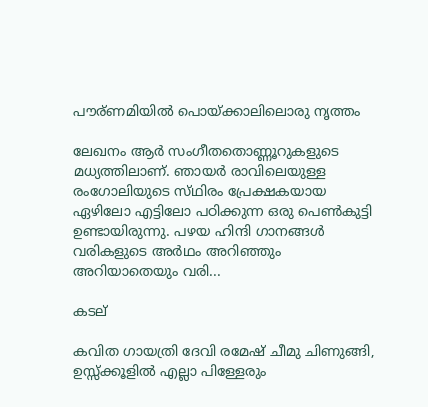പൗര്ണമിയിൽ പൊയ്ക്കാലിലൊരു നൃത്തം

ലേഖനം ആർ സംഗീതതൊണ്ണൂറുകളുടെ മധ്യത്തിലാണ്. ഞായർ രാവിലെയുള്ള രംഗോലിയുടെ സ്‌ഥിരം പ്രേക്ഷകയായ ഏഴിലോ എട്ടിലോ പഠിക്കുന്ന ഒരു പെൺകുട്ടി ഉണ്ടായിരുന്നു. പഴയ ഹിന്ദി ഗാനങ്ങൾ വരികളുടെ അർഥം അറിഞ്ഞും അറിയാതെയും വരി...

കടല്

കവിത ഗായത്രി ദേവി രമേഷ് ചീമു ചിണുങ്ങി, ഉസ്സ്ക്കൂളിൽ എല്ലാ പിള്ളേരും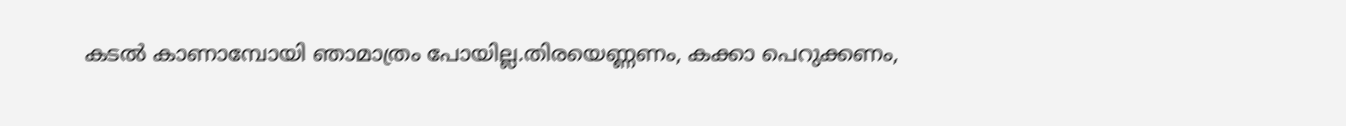കടൽ കാണാമ്പോയി ഞാമാത്രം പോയില്ല.തിരയെണ്ണണം, കക്കാ പെറുക്കണം,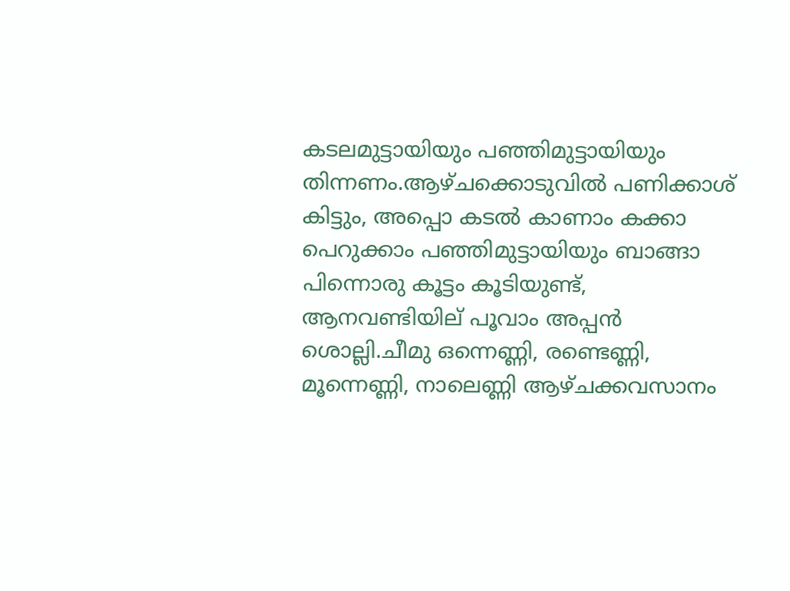കടലമുട്ടായിയും പഞ്ഞിമുട്ടായിയും തിന്നണം.ആഴ്ചക്കൊടുവിൽ പണിക്കാശ് കിട്ടും, അപ്പൊ കടൽ കാണാം കക്കാ പെറുക്കാം പഞ്ഞിമുട്ടായിയും ബാങ്ങാ പിന്നൊരു കൂട്ടം കൂടിയുണ്ട്, ആനവണ്ടിയില് പൂവാം അപ്പൻ ശൊല്ലി.ചീമു ഒന്നെണ്ണി, രണ്ടെണ്ണി, മൂന്നെണ്ണി, നാലെണ്ണി ആഴ്ചക്കവസാനം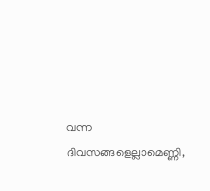വന്ന ദിവസങ്ങളെല്ലാമെണ്ണി,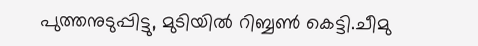പുത്തനുടുപ്പിട്ടു, മുടിയിൽ റിബ്ബൺ കെട്ടി.ചീമു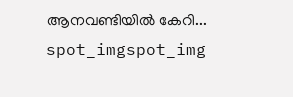ആനവണ്ടിയിൽ കേറി...
spot_imgspot_img